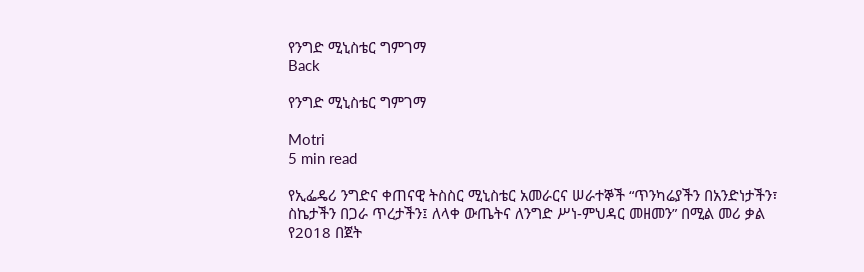የንግድ ሚኒስቴር ግምገማ
Back

የንግድ ሚኒስቴር ግምገማ

Motri
5 min read

የኢፌዴሪ ንግድና ቀጠናዊ ትስስር ሚኒስቴር አመራርና ሠራተኞች “ጥንካሬያችን በአንድነታችን፣ ስኬታችን በጋራ ጥረታችን፤ ለላቀ ውጤትና ለንግድ ሥነ-ምህዳር መዘመን” በሚል መሪ ቃል የ2018 በጀት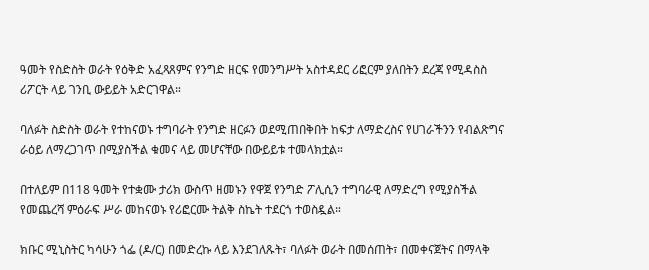ዓመት የስድስት ወራት የዕቅድ አፈጻጸምና የንግድ ዘርፍ የመንግሥት አስተዳደር ሪፎርም ያለበትን ደረጃ የሚዳስስ ሪፖርት ላይ ገንቢ ውይይት አድርገዋል።

ባለፉት ስድስት ወራት የተከናወኑ ተግባራት የንግድ ዘርፉን ወደሚጠበቅበት ከፍታ ለማድረስና የሀገራችንን የብልጽግና ራዕይ ለማረጋገጥ በሚያስችል ቁመና ላይ መሆናቸው በውይይቱ ተመላክቷል።

በተለይም በ118 ዓመት የተቋሙ ታሪክ ውስጥ ዘመኑን የዋጀ የንግድ ፖሊሲን ተግባራዊ ለማድረግ የሚያስችል የመጨረሻ ምዕራፍ ሥራ መከናወኑ የሪፎርሙ ትልቅ ስኬት ተደርጎ ተወስዷል።

ክቡር ሚኒስትር ካሳሁን ጎፌ (ዶ/ር) በመድረኩ ላይ እንደገለጹት፣ ባለፉት ወራት በመሰጠት፣ በመቀናጀትና በማላቅ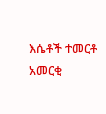እሴቶች ተመርቶ አመርቂ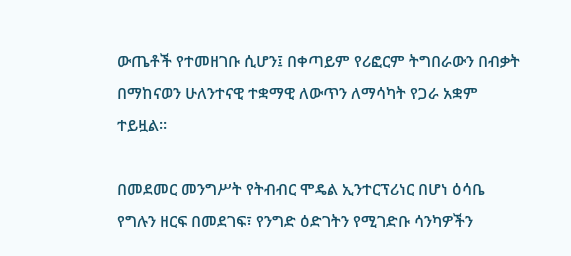ውጤቶች የተመዘገቡ ሲሆን፤ በቀጣይም የሪፎርም ትግበራውን በብቃት በማከናወን ሁለንተናዊ ተቋማዊ ለውጥን ለማሳካት የጋራ አቋም ተይዟል።

በመደመር መንግሥት የትብብር ሞዴል ኢንተርፕሪነር በሆነ ዕሳቤ የግሉን ዘርፍ በመደገፍ፣ የንግድ ዕድገትን የሚገድቡ ሳንካዎችን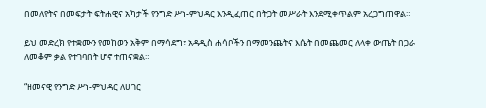በመለየትና በመፍታት ፍትሐዊና አካታች የንግድ ሥነ-ምህዳር እንዲፈጠር በትጋት መሥራት እንደሚቀጥልም አረጋግጠዋል።

ይህ መድረክ የተቋሙን የመከወን አቅም በማሳደግ፣ አዳዲስ ሐሳቦችን በማመንጨትና እሴት በመጨመር ለላቀ ውጤት በጋራ ለመቆም ቃል የተገባበት ሆኖ ተጠናቋል።

“ዘመናዊ የንግድ ሥነ-ምህዳር ለሀገር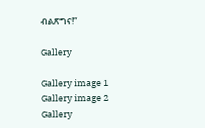ብልጽግና!”

Gallery

Gallery image 1
Gallery image 2
Gallery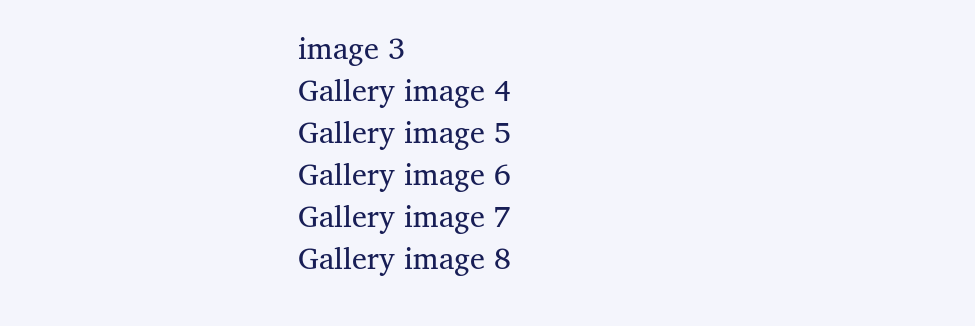image 3
Gallery image 4
Gallery image 5
Gallery image 6
Gallery image 7
Gallery image 8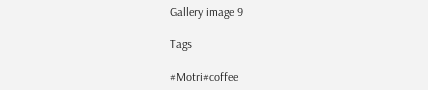Gallery image 9

Tags

#Motri#coffee